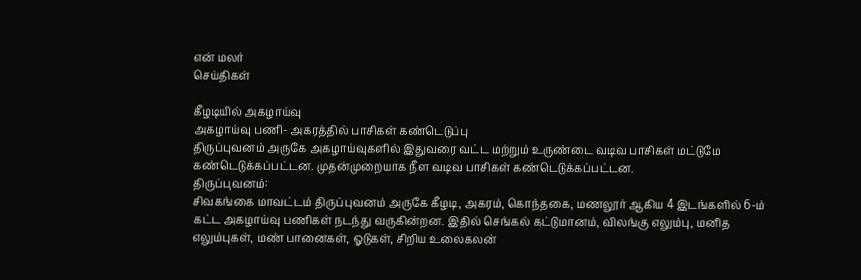என் மலர்
செய்திகள்

கீழடியில் அகழாய்வு
அகழாய்வு பணி- அகரத்தில் பாசிகள் கண்டெடுப்பு
திருப்புவனம் அருகே அகழாய்வுகளில் இதுவரை வட்ட மற்றும் உருண்டை வடிவ பாசிகள் மட்டுமே கண்டெடுக்கப்பட்டன. முதன்முறையாக நீள வடிவ பாசிகள் கண்டெடுக்கப்பட்டன.
திருப்புவனம்:
சிவகங்கை மாவட்டம் திருப்புவனம் அருகே கீழடி, அகரம், கொந்தகை, மணலூர் ஆகிய 4 இடங்களில் 6-ம் கட்ட அகழாய்வு பணிகள் நடந்து வருகின்றன. இதில் செங்கல் கட்டுமானம், விலங்கு எலும்பு, மனித எலும்புகள், மண் பானைகள், ஓடுகள், சிறிய உலைகலன்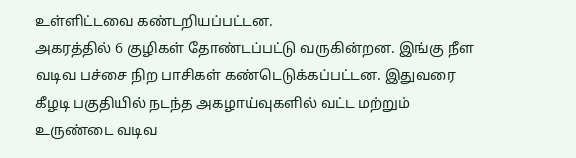உள்ளிட்டவை கண்டறியப்பட்டன.
அகரத்தில் 6 குழிகள் தோண்டப்பட்டு வருகின்றன. இங்கு நீள வடிவ பச்சை நிற பாசிகள் கண்டெடுக்கப்பட்டன. இதுவரை கீழடி பகுதியில் நடந்த அகழாய்வுகளில் வட்ட மற்றும் உருண்டை வடிவ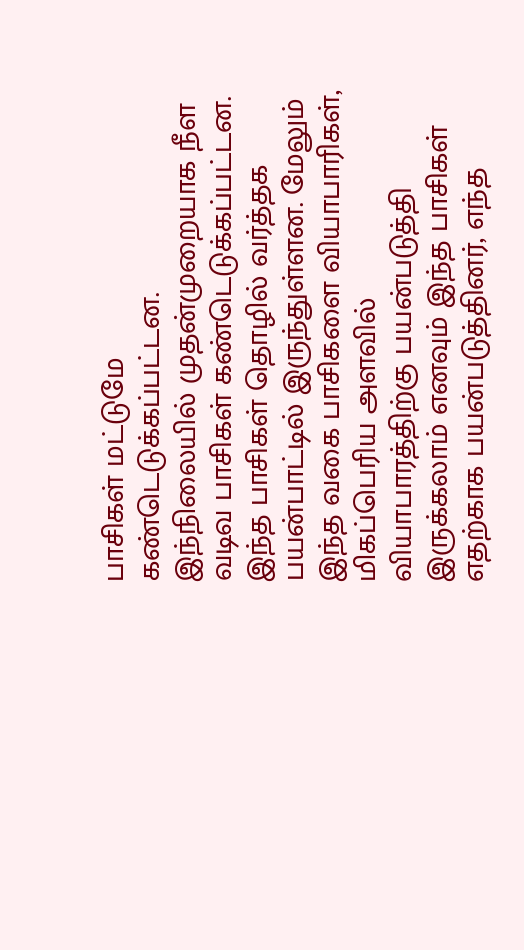பாசிகள் மட்டுமே கண்டெடுக்கப்பட்டன.
இந்நிலையில் முதன்முறையாக நீள வடிவ பாசிகள் கண்டெடுக்கப்பட்டன. இந்த பாசிகள் தொழில் வர்த்தக பயன்பாட்டில் இருந்துள்ளன. மேலும் இந்த வகை பாசிகளை வியாபாரிகள், மிகப்பெரிய அளவில் வியாபாரத்திற்கு பயன்படுத்தி இருக்கலாம் எனவும் இந்த பாசிகள் எதற்காக பயன்படுத்தினர், எந்த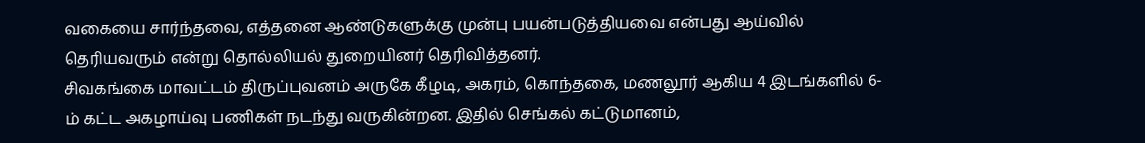வகையை சார்ந்தவை, எத்தனை ஆண்டுகளுக்கு முன்பு பயன்படுத்தியவை என்பது ஆய்வில் தெரியவரும் என்று தொல்லியல் துறையினர் தெரிவித்தனர்.
சிவகங்கை மாவட்டம் திருப்புவனம் அருகே கீழடி, அகரம், கொந்தகை, மணலூர் ஆகிய 4 இடங்களில் 6-ம் கட்ட அகழாய்வு பணிகள் நடந்து வருகின்றன. இதில் செங்கல் கட்டுமானம்,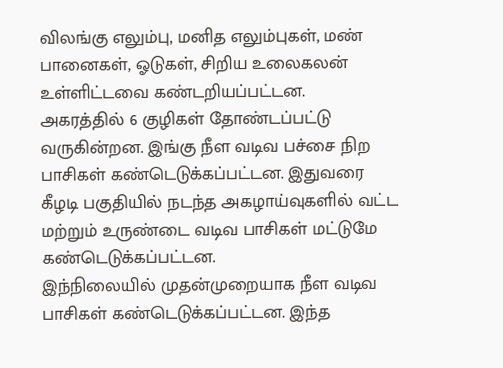விலங்கு எலும்பு, மனித எலும்புகள், மண் பானைகள், ஓடுகள், சிறிய உலைகலன் உள்ளிட்டவை கண்டறியப்பட்டன.
அகரத்தில் 6 குழிகள் தோண்டப்பட்டு வருகின்றன. இங்கு நீள வடிவ பச்சை நிற பாசிகள் கண்டெடுக்கப்பட்டன. இதுவரை கீழடி பகுதியில் நடந்த அகழாய்வுகளில் வட்ட மற்றும் உருண்டை வடிவ பாசிகள் மட்டுமே கண்டெடுக்கப்பட்டன.
இந்நிலையில் முதன்முறையாக நீள வடிவ பாசிகள் கண்டெடுக்கப்பட்டன. இந்த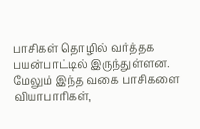பாசிகள் தொழில் வர்த்தக பயன்பாட்டில் இருந்துள்ளன. மேலும் இந்த வகை பாசிகளை வியாபாரிகள்,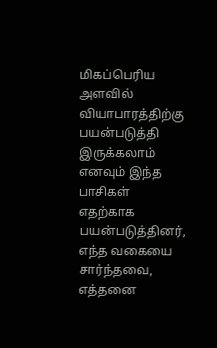மிகப்பெரிய அளவில் வியாபாரத்திற்கு பயன்படுத்தி இருக்கலாம் எனவும் இந்த பாசிகள் எதற்காக பயன்படுத்தினர், எந்த வகையை சார்ந்தவை, எத்தனை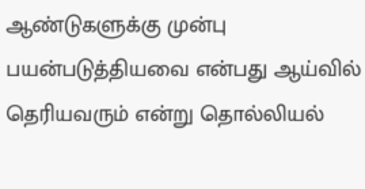ஆண்டுகளுக்கு முன்பு பயன்படுத்தியவை என்பது ஆய்வில் தெரியவரும் என்று தொல்லியல்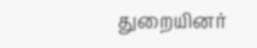துறையினர்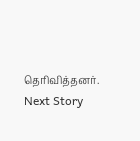தெரிவித்தனர்.
Next Story